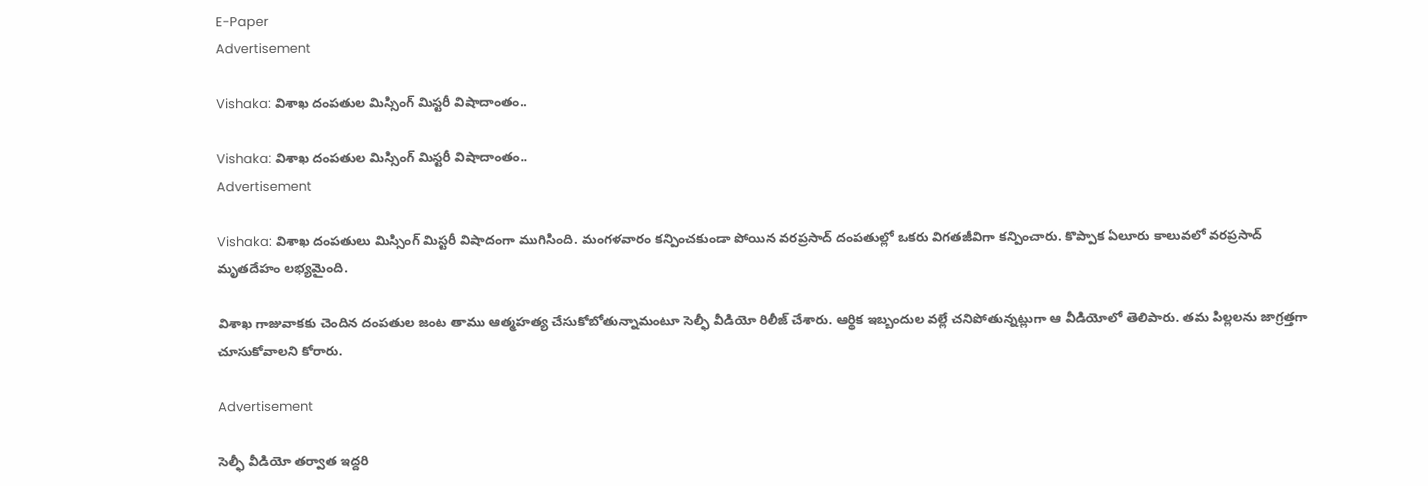E-Paper
Advertisement

Vishaka: విశాఖ దంపతుల మిస్సింగ్ మిస్టరీ విషాదాంతం..

Vishaka: విశాఖ దంపతుల మిస్సింగ్ మిస్టరీ విషాదాంతం..
Advertisement

Vishaka: విశాఖ దంపతులు మిస్సింగ్ మిస్టరీ విషాదంగా ముగిసింది. మంగళవారం కన్పించకుండా పోయిన వరప్రసాద్ దంపతుల్లో ఒకరు విగతజీవిగా కన్పించారు. కొప్పాక ఏలూరు కాలువలో వరప్రసాద్ మృతదేహం లభ్యమైంది.

విశాఖ గాజువాకకు చెందిన దంపతుల జంట తాము ఆత్మహత్య చేసుకోబోతున్నామంటూ సెల్ఫీ వీడియో రిలీజ్ చేశారు. ఆర్థిక ఇబ్బందుల వల్లే చనిపోతున్నట్లుగా ఆ వీడియోలో తెలిపారు. తమ పిల్లలను జాగ్రత్తగా చూసుకోవాలని కోరారు.

Advertisement

సెల్ఫీ వీడియో తర్వాత ఇద్దరి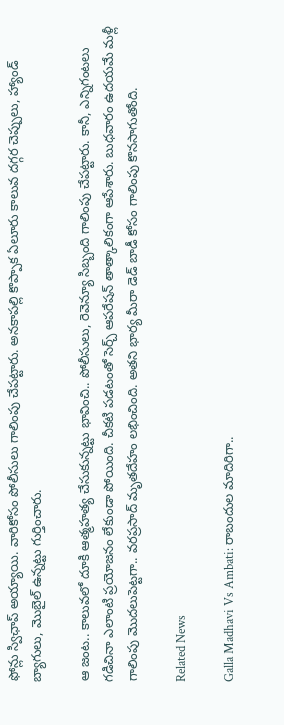ఫోన్లు స్విఛాప్ అయ్యాయి. వారికోసం పోలీసులు గాలింపు చేపట్టారు. అనకాపల్లి కొప్పాక ఏలూరు కాలువ దగ్గర చెప్పులు, హ్యాండ్ బ్యాగులు, మొబైల్ ఉన్నట్టు గుర్తించారు.

ఆ జంట.. కాలువలో దూకి ఆత్మహత్య చేసుకున్నట్టు భావించి.. పోలీసులు, రెవెన్యూ సిబ్బంది గాలింపు చేపట్టారు. కానీ, ఎన్నిగంటలు గడిచినా ఎలాంటి ప్రయోజనం లేకుండా పోయింది. చీకటి పడటంతో సెర్చ్ ఆపరేషన్ తాత్కాలికంగా ఆపేశారు. బుధవారం ఉదయమే మళ్లీ గాలింపు మొదలుపెట్టగా.. వరప్రసాద్ మృతదేహం లభించింది. అతని భార్య మీరా డెడ్ బాడీ కోసం గాలింపు కొనసాగుతోంది.

Related News

Galla Madhavi Vs Ambati: రాబందుల మాదిరిగా..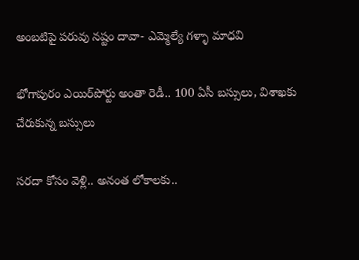అంబటిపై పరువు నష్టం దావా- ఎమ్మెల్యే గళ్ళా మాధవి

భోగాపురం ఎయిర్‌పోర్టు అంతా రెడీ.. 100 ఏసీ బస్సులు, విశాఖకు చేరుకున్న బస్సులు

సరదా కోసం వెళ్లి.. అనంత లోకాలకు..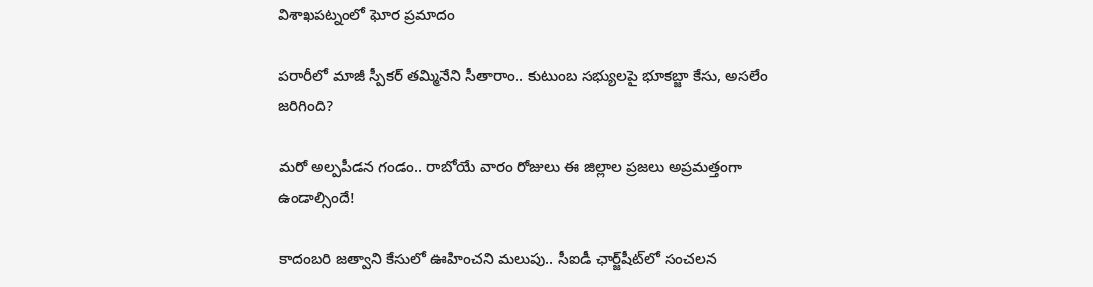విశాఖపట్నంలో ఘోర ప్రమాదం

పరారీలో మాజీ స్పీకర్ తమ్మినేని సీతారాం.. కుటుంబ సభ్యులపై భూకబ్జా కేసు, అసలేం జరిగింది?

మరో అల్పపీడన గండం.. రాబోయే వారం రోజులు ఈ జిల్లాల ప్రజలు అప్రమత్తంగా ఉండాల్సిందే!

కాదంబరి జత్వాని కేసులో ఊహించని మలుపు.. సీఐడీ ఛార్జ్‌షీట్‌లో సంచలన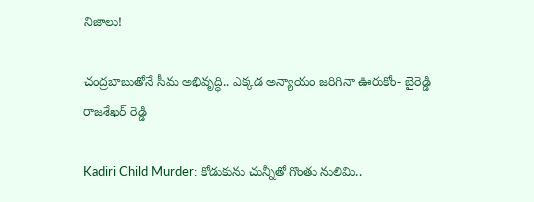నిజాలు!

చంద్రబాబుతోనే సీమ అభివృద్ధి.. ఎక్కడ అన్యాయం జరిగినా ఊరుకోం- బైరెడ్డి రాజశేఖర్ రెడ్డి

Kadiri Child Murder: కోడుకును చున్నీతో గొంతు నులిమి..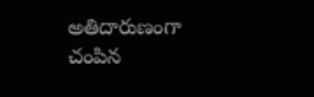అతిదారుణంగా చంపిన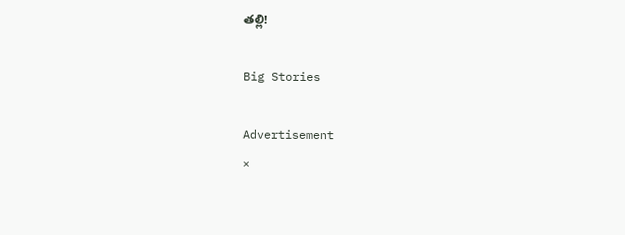తల్లి!

Big Stories

Advertisement
×